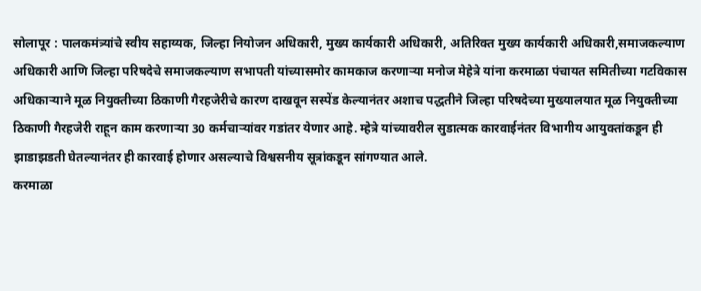सोलापूर : पालकमंत्र्यांचे स्वीय सहाय्यक, जिल्हा नियोजन अधिकारी, मुख्य कार्यकारी अधिकारी, अतिरिक्त मुख्य कार्यकारी अधिकारी,समाजकल्याण अधिकारी आणि जिल्हा परिषदेचे समाजकल्याण सभापती यांच्यासमोर कामकाज करणाऱ्या मनोज मेहेत्रे यांना करमाळा पंचायत समितीच्या गटविकास अधिकाऱ्याने मूळ नियुक्तीच्या ठिकाणी गैरहजेरीचे कारण दाखवून सस्पेंड केल्यानंतर अशाच पद्धतीने जिल्हा परिषदेच्या मुख्यालयात मूळ नियुक्तीच्या ठिकाणी गैरहजेरी राहून काम करणाऱ्या 30 कर्मचाऱ्यांवर गडांतर येणार आहे. म्हेत्रे यांच्यावरील सुडात्मक कारवाईनंतर विभागीय आयुक्तांकडून ही झाडाझडती घेतल्यानंतर ही कारवाई होणार असल्याचे विश्वसनीय सूत्रांकडून सांगण्यात आले.
करमाळा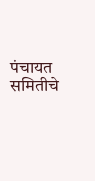पंचायत समितीचे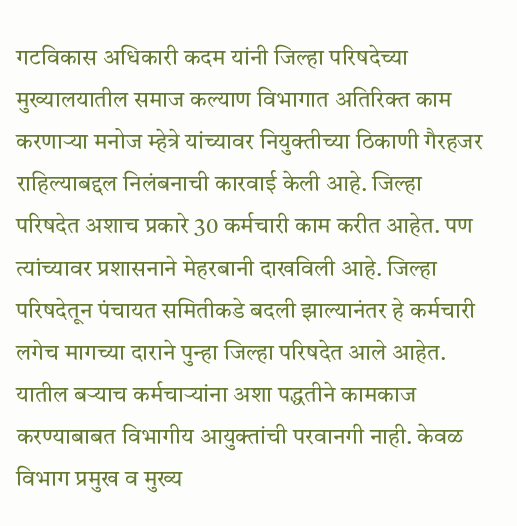गटविकास अधिकारी कदम यांनी जिल्हा परिषदेच्या मुख्यालयातील समाज कल्याण विभागात अतिरिक्त काम करणाऱ्या मनोज म्हेत्रे यांच्यावर नियुक्तीच्या ठिकाणी गैरहजर राहिल्याबद्दल निलंबनाची कारवाई केली आहे. जिल्हा परिषदेत अशाच प्रकारे 30 कर्मचारी काम करीत आहेत. पण त्यांच्यावर प्रशासनाने मेहरबानी दाखविली आहे. जिल्हा परिषदेतून पंचायत समितीकडे बदली झाल्यानंतर हे कर्मचारी लगेच मागच्या दाराने पुन्हा जिल्हा परिषदेत आले आहेत. यातील बऱ्याच कर्मचाऱ्यांना अशा पद्धतीने कामकाज करण्याबाबत विभागीय आयुक्तांची परवानगी नाही. केवळ विभाग प्रमुख व मुख्य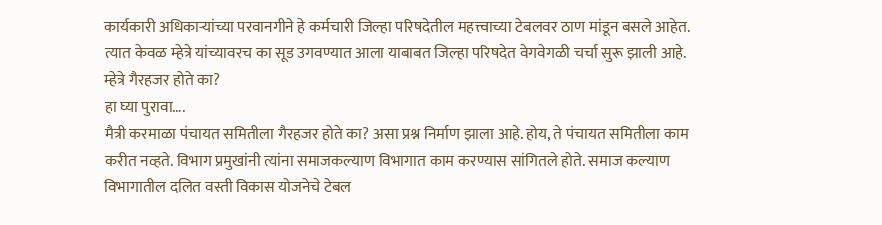कार्यकारी अधिकाऱ्यांच्या परवानगीने हे कर्मचारी जिल्हा परिषदेतील महत्त्वाच्या टेबलवर ठाण मांडून बसले आहेत. त्यात केवळ म्हेत्रे यांच्यावरच का सूड उगवण्यात आला याबाबत जिल्हा परिषदेत वेगवेगळी चर्चा सुरू झाली आहे.
म्हेत्रे गैरहजर होते का?
हा घ्या पुरावा….
मैत्री करमाळा पंचायत समितीला गैरहजर होते का? असा प्रश्न निर्माण झाला आहे. होय, ते पंचायत समितीला काम करीत नव्हते. विभाग प्रमुखांनी त्यांना समाजकल्याण विभागात काम करण्यास सांगितले होते. समाज कल्याण विभागातील दलित वस्ती विकास योजनेचे टेबल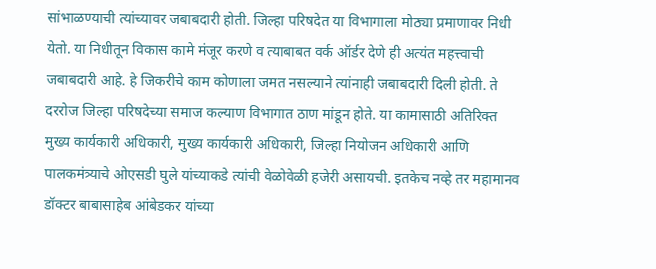सांभाळण्याची त्यांच्यावर जबाबदारी होती. जिल्हा परिषदेत या विभागाला मोठ्या प्रमाणावर निधी येतो. या निधीतून विकास कामे मंजूर करणे व त्याबाबत वर्क ऑर्डर देणे ही अत्यंत महत्त्वाची जबाबदारी आहे. हे जिकरीचे काम कोणाला जमत नसल्याने त्यांनाही जबाबदारी दिली होती. ते दररोज जिल्हा परिषदेच्या समाज कल्याण विभागात ठाण मांडून होते. या कामासाठी अतिरिक्त मुख्य कार्यकारी अधिकारी, मुख्य कार्यकारी अधिकारी, जिल्हा नियोजन अधिकारी आणि पालकमंत्र्याचे ओएसडी घुले यांच्याकडे त्यांची वेळोवेळी हजेरी असायची. इतकेच नव्हे तर महामानव डॉक्टर बाबासाहेब आंबेडकर यांच्या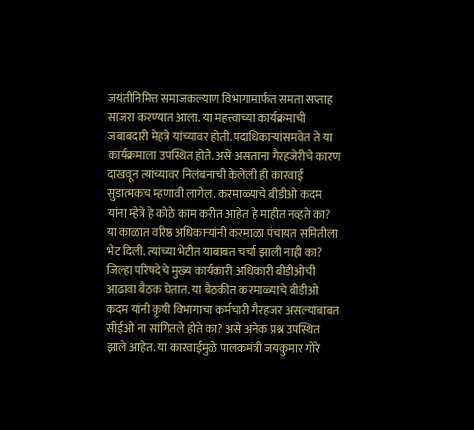जयंतीनिमित्त समाजकल्याण विभागामार्फत समता सप्ताह साजरा करण्यात आला. या महत्त्वाच्या कार्यक्रमाची जबाबदारी मेहत्रे यांच्यावर होती. पदाधिकाऱ्यांसमवेत ते या कार्यक्रमाला उपस्थित होते. असे असताना गैरहजेरीचे कारण दाखवून त्यांच्यावर निलंबनाची केलेली ही कारवाई सुडात्मकच म्हणावी लागेल. करमाळ्याचे बीडीओ कदम यांना म्हेत्रे हे कोठे काम करीत आहेत हे माहीत नव्हते का? या काळात वरिष्ठ अधिकाऱ्यांनी करमाळा पंचायत समितीला भेट दिली. त्यांच्या भेटीत याबाबत चर्चा झाली नाही का? जिल्हा परिषदेचे मुख्य कार्यकारी अधिकारी बीडीओची आढावा बैठक घेतात. या बैठकीत करमाळ्याचे बीडीओ कदम यांनी कृषी विभागाचा कर्मचारी गैरहजर असल्याबाबत सीईओ ना सांगितले होते का? असे अनेक प्रश्न उपस्थित झाले आहेत. या कारवाईमुळे पालकमंत्री जयकुमार गोरे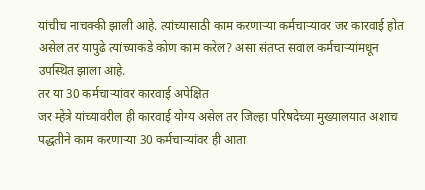यांचीच नाचक्की झाली आहे. त्यांच्यासाठी काम करणाऱ्या कर्मचाऱ्यावर जर कारवाई होत असेल तर यापुढे त्यांच्याकडे कोण काम करेल? असा संतप्त सवाल कर्मचाऱ्यांमधून उपस्थित झाला आहे.
तर या 30 कर्मचाऱ्यांवर कारवाई अपेक्षित
जर म्हेत्रे यांच्यावरील ही कारवाई योग्य असेल तर जिल्हा परिषदेच्या मुख्यालयात अशाच पद्धतीने काम करणाऱ्या 30 कर्मचाऱ्यांवर ही आता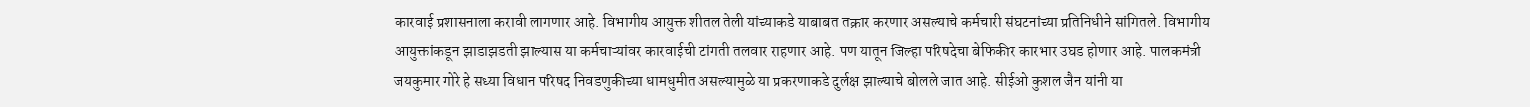कारवाई प्रशासनाला करावी लागणार आहे. विभागीय आयुक्त शीतल तेली यांच्याकडे याबाबत तक्रार करणार असल्याचे कर्मचारी संघटनांच्या प्रतिनिधीने सांगितले. विभागीय आयुक्तांकडून झाडाझडती झाल्यास या कर्मचाऱ्यांवर कारवाईची टांगती तलवार राहणार आहे. पण यातून जिल्हा परिषदेचा बेफिकीर कारभार उघड होणार आहे. पालकमंत्री जयकुमार गोरे हे सध्या विधान परिषद निवडणुकीच्या धामधुमीत असल्यामुळे या प्रकरणाकडे दुर्लक्ष झाल्याचे बोलले जात आहे. सीईओ कुशल जैन यांनी या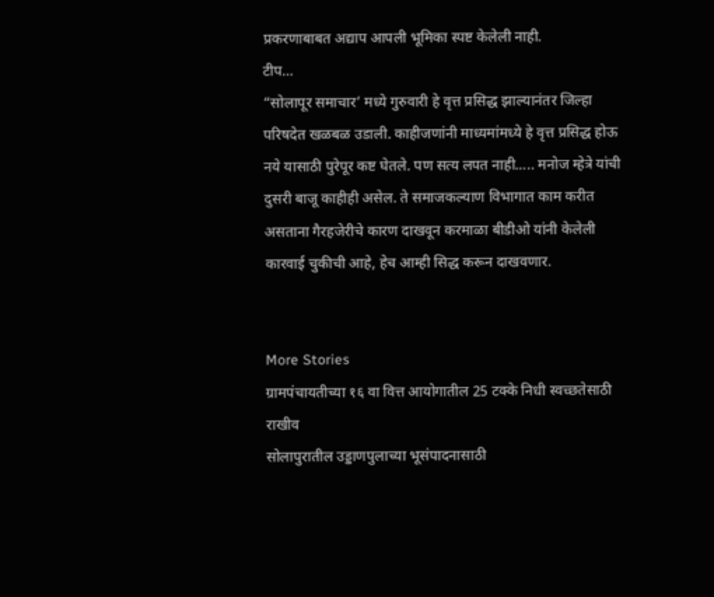प्रकरणाबाबत अद्याप आपली भूमिका स्पष्ट केलेली नाही.
टीप…
“सोलापूर समाचार’ मध्ये गुरुवारी हे वृत्त प्रसिद्ध झाल्यानंतर जिल्हा परिषदेत खळबळ उडाली. काहीजणांनी माध्यमांमध्ये हे वृत्त प्रसिद्ध होऊ नये यासाठी पुरेपूर कष्ट घेतले. पण सत्य लपत नाही….. मनोज म्हेत्रे यांची दुसरी बाजू काहीही असेल. ते समाजकल्याण विभागात काम करीत असताना गैरहजेरीचे कारण दाखवून करमाळा बीडीओ यांनी केलेली कारवाई चुकीची आहे, हेच आम्ही सिद्ध करून दाखवणार.


More Stories
ग्रामपंचायतीच्या १६ वा वित्त आयोगातील 25 टक्के निधी स्वच्छतेसाठी राखीव
सोलापुरातील उड्डाणपुलाच्या भूसंपादनासाठी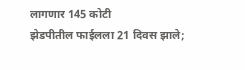लागणार 145 कोटी
झेडपीतील फाईलला 21 दिवस झाले;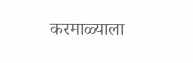करमाळ्याला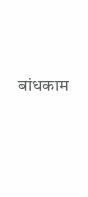बांधकाम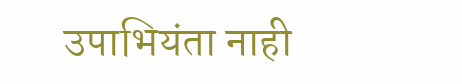उपाभियंता नाही